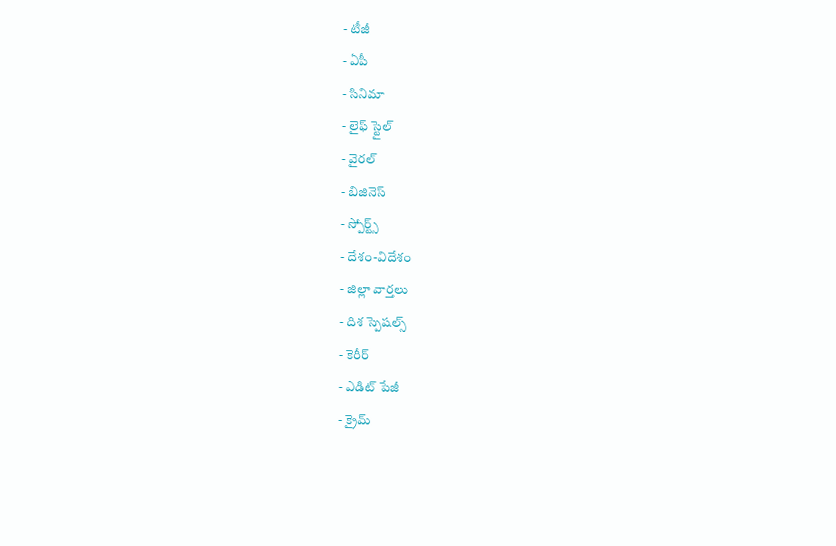- టీజీ
- ఏపీ
- సినిమా
- లైఫ్ స్టైల్
- వైరల్
- బిజినెస్
- స్పోర్ట్స్
- దేశం-విదేశం
- జిల్లా వార్తలు
- దిశ స్పెషల్స్
- కెరీర్
- ఎడిట్ పేజీ
- క్రైమ్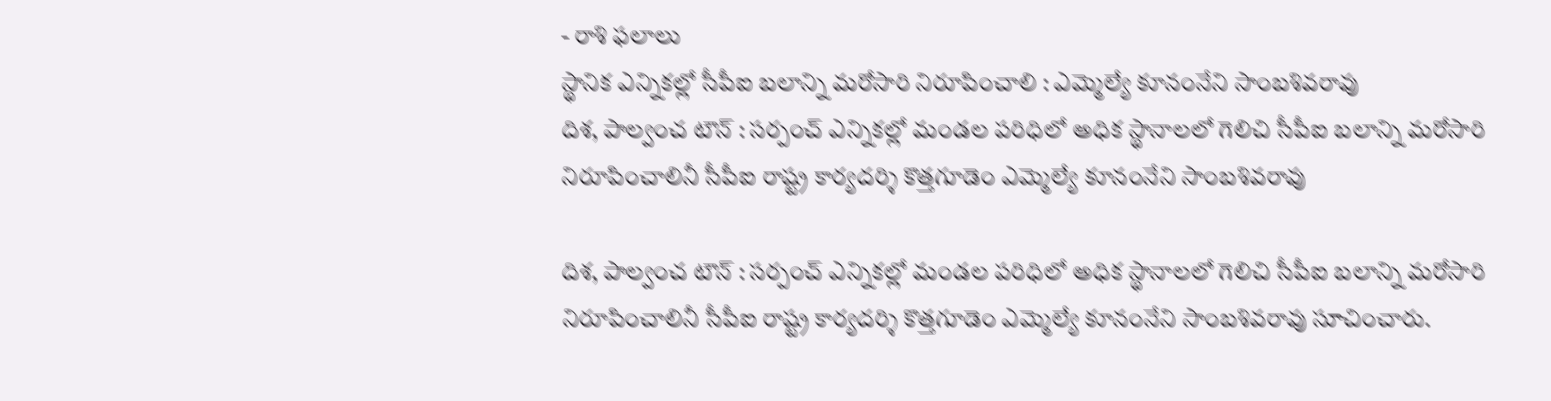- రాశి ఫలాలు
స్థానిక ఎన్నికల్లో సీపీఐ బలాన్ని మరోసారి నిరూపించాలి : ఎమ్మెల్యే కూనంనేని సాంబశివరావు
దిశ, పాల్వంచ టౌన్ : సర్పంచ్ ఎన్నికల్లో మండల పరిధిలో అధిక స్థానాలలో గెలిచి సీపీఐ బలాన్ని మరోసారి నిరూపించాలినీ సీపీఐ రాష్ట్ర కార్యదర్శి కొత్తగూడెం ఎమ్మెల్యే కూనంనేని సాంబశివరావు

దిశ, పాల్వంచ టౌన్ : సర్పంచ్ ఎన్నికల్లో మండల పరిధిలో అధిక స్థానాలలో గెలిచి సీపీఐ బలాన్ని మరోసారి నిరూపించాలినీ సీపీఐ రాష్ట్ర కార్యదర్శి కొత్తగూడెం ఎమ్మెల్యే కూనంనేని సాంబశివరావు సూచించారు.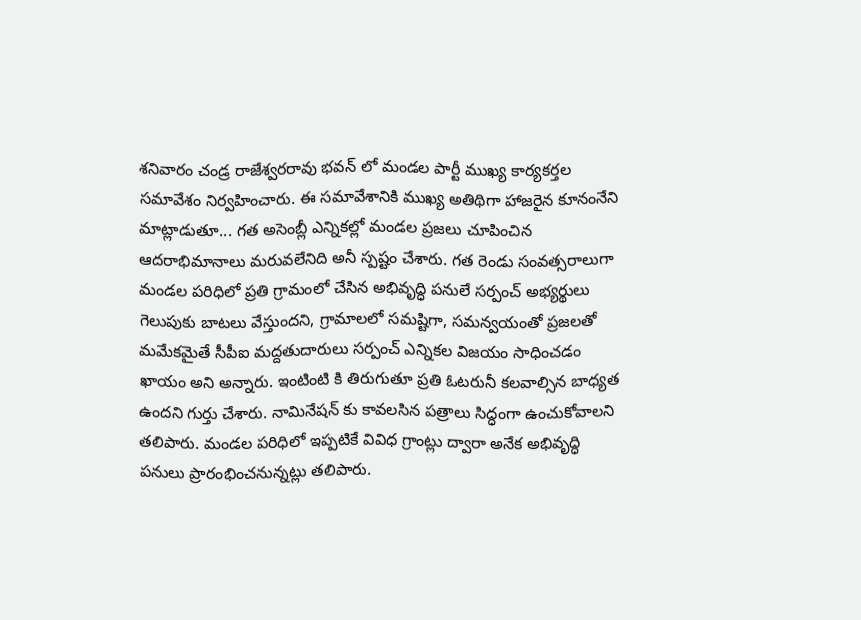శనివారం చండ్ర రాజేశ్వరరావు భవన్ లో మండల పార్టీ ముఖ్య కార్యకర్తల సమావేశం నిర్వహించారు. ఈ సమావేశానికి ముఖ్య అతిథిగా హాజరైన కూనంనేని మాట్లాడుతూ... గత అసెంబ్లీ ఎన్నికల్లో మండల ప్రజలు చూపించిన ఆదరాభిమానాలు మరువలేనిది అనీ స్పష్టం చేశారు. గత రెండు సంవత్సరాలుగా మండల పరిధిలో ప్రతి గ్రామంలో చేసిన అభివృద్ధి పనులే సర్పంచ్ అభ్యర్థులు గెలుపుకు బాటలు వేస్తుందని, గ్రామాలలో సమష్టిగా, సమన్వయంతో ప్రజలతో మమేకమైతే సీపీఐ మద్దతుదారులు సర్పంచ్ ఎన్నికల విజయం సాధించడం ఖాయం అని అన్నారు. ఇంటింటి కి తిరుగుతూ ప్రతి ఓటరునీ కలవాల్సిన బాధ్యత ఉందని గుర్తు చేశారు. నామినేషన్ కు కావలసిన పత్రాలు సిద్ధంగా ఉంచుకోవాలని తలిపారు. మండల పరిధిలో ఇప్పటికే వివిధ గ్రాంట్లు ద్వారా అనేక అభివృద్ధి పనులు ప్రారంభించనున్నట్లు తలిపారు.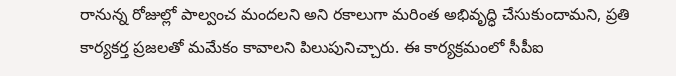రానున్న రోజుల్లో పాల్వంచ మందలని అని రకాలుగా మరింత అభివృద్ధి చేసుకుందామని, ప్రతి కార్యకర్త ప్రజలతో మమేకం కావాలని పిలుపునిచ్చారు. ఈ కార్యక్రమంలో సీపీఐ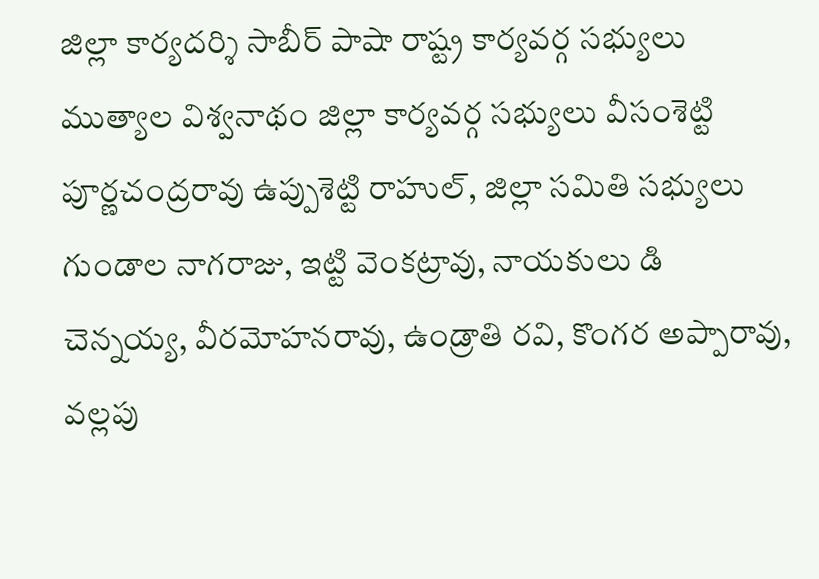జిల్లా కార్యదర్శి సాబీర్ పాషా రాష్ట్ర కార్యవర్గ సభ్యులు ముత్యాల విశ్వనాథం జిల్లా కార్యవర్గ సభ్యులు వీసంశెట్టి పూర్ణచంద్రరావు ఉప్పుశెట్టి రాహుల్, జిల్లా సమితి సభ్యులు గుండాల నాగరాజు, ఇట్టి వెంకట్రావు, నాయకులు డి చెన్నయ్య, వీరమోహనరావు, ఉండ్రాతి రవి, కొంగర అప్పారావు, వల్లపు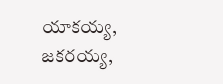యాకయ్య, జకరయ్య,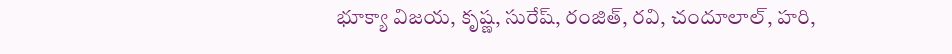భూక్యా విజయ, కృష్ణ, సురేష్, రంజిత్, రవి, చందూలాల్, హరి,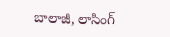బాలాజీ, లాసింగ్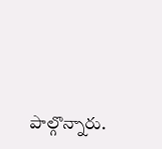పాల్గొన్నారు.